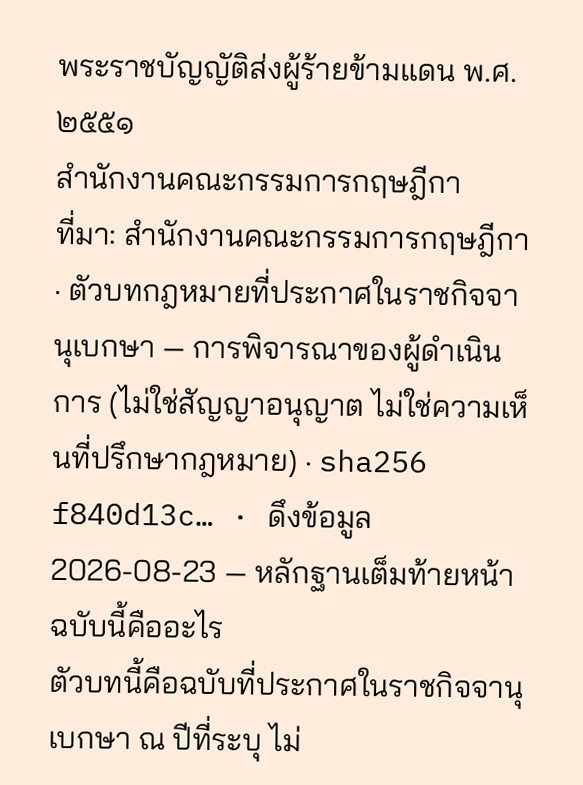พระราชบัญญัติส่งผู้ร้ายข้ามแดน พ.ศ. ๒๕๕๑
สำนักงานคณะกรรมการกฤษฎีกา
ที่มา: สำนักงานคณะกรรมการกฤษฎีกา · ตัวบทกฎหมายที่ประกาศในราชกิจจานุเบกษา — การพิจารณาของผู้ดำเนินการ (ไม่ใช่สัญญาอนุญาต ไม่ใช่ความเห็นที่ปรึกษากฎหมาย) · sha256 f840d13c… · ดึงข้อมูล 2026-08-23 — หลักฐานเต็มท้ายหน้า
ฉบับนี้คืออะไร
ตัวบทนี้คือฉบับที่ประกาศในราชกิจจานุเบกษา ณ ปีที่ระบุ ไม่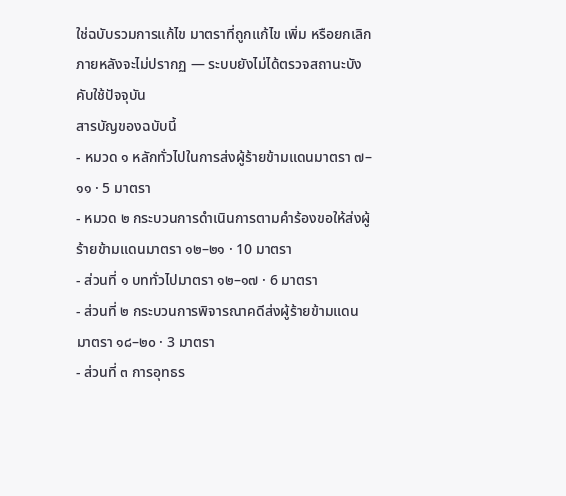ใช่ฉบับรวมการแก้ไข มาตราที่ถูกแก้ไข เพิ่ม หรือยกเลิกภายหลังจะไม่ปรากฏ — ระบบยังไม่ได้ตรวจสถานะบังคับใช้ปัจจุบัน
สารบัญของฉบับนี้
- หมวด ๑ หลักทั่วไปในการส่งผู้ร้ายข้ามแดนมาตรา ๗–๑๑ · 5 มาตรา
- หมวด ๒ กระบวนการดำเนินการตามคำร้องขอให้ส่งผู้ร้ายข้ามแดนมาตรา ๑๒–๒๑ · 10 มาตรา
- ส่วนที่ ๑ บททั่วไปมาตรา ๑๒–๑๗ · 6 มาตรา
- ส่วนที่ ๒ กระบวนการพิจารณาคดีส่งผู้ร้ายข้ามแดนมาตรา ๑๘–๒๐ · 3 มาตรา
- ส่วนที่ ๓ การอุทธร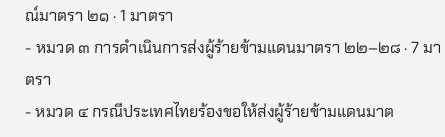ณ์มาตรา ๒๑ · 1 มาตรา
- หมวด ๓ การดำเนินการส่งผู้ร้ายข้ามแดนมาตรา ๒๒–๒๘ · 7 มาตรา
- หมวด ๔ กรณีประเทศไทยร้องขอให้ส่งผู้ร้ายข้ามแดนมาต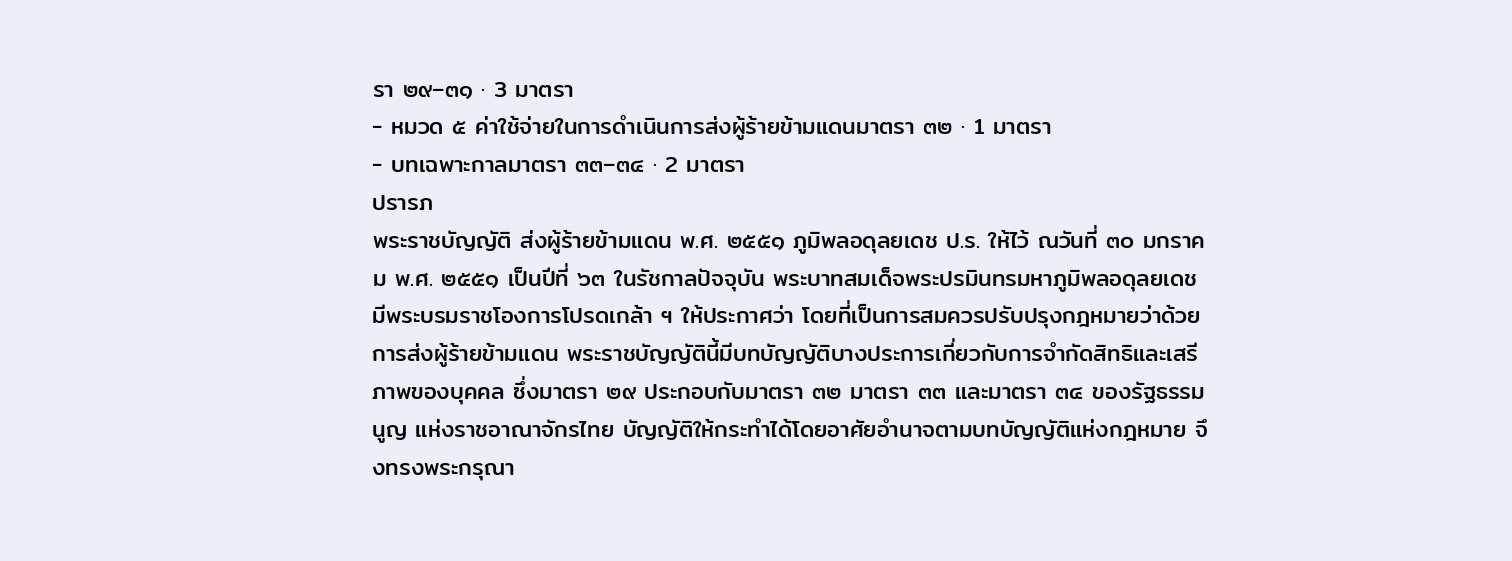รา ๒๙–๓๑ · 3 มาตรา
- หมวด ๕ ค่าใช้จ่ายในการดำเนินการส่งผู้ร้ายข้ามแดนมาตรา ๓๒ · 1 มาตรา
- บทเฉพาะกาลมาตรา ๓๓–๓๔ · 2 มาตรา
ปรารภ
พระราชบัญญัติ ส่งผู้ร้ายข้ามแดน พ.ศ. ๒๕๕๑ ภูมิพลอดุลยเดช ป.ร. ให้ไว้ ณวันที่ ๓๐ มกราคม พ.ศ. ๒๕๕๑ เป็นปีที่ ๖๓ ในรัชกาลปัจจุบัน พระบาทสมเด็จพระปรมินทรมหาภูมิพลอดุลยเดช มีพระบรมราชโองการโปรดเกล้า ฯ ให้ประกาศว่า โดยที่เป็นการสมควรปรับปรุงกฎหมายว่าด้วยการส่งผู้ร้ายข้ามแดน พระราชบัญญัตินี้มีบทบัญญัติบางประการเกี่ยวกับการจำกัดสิทธิและเสรีภาพของบุคคล ซึ่งมาตรา ๒๙ ประกอบกับมาตรา ๓๒ มาตรา ๓๓ และมาตรา ๓๔ ของรัฐธรรมนูญ แห่งราชอาณาจักรไทย บัญญัติให้กระทำได้โดยอาศัยอำนาจตามบทบัญญัติแห่งกฎหมาย จึงทรงพระกรุณา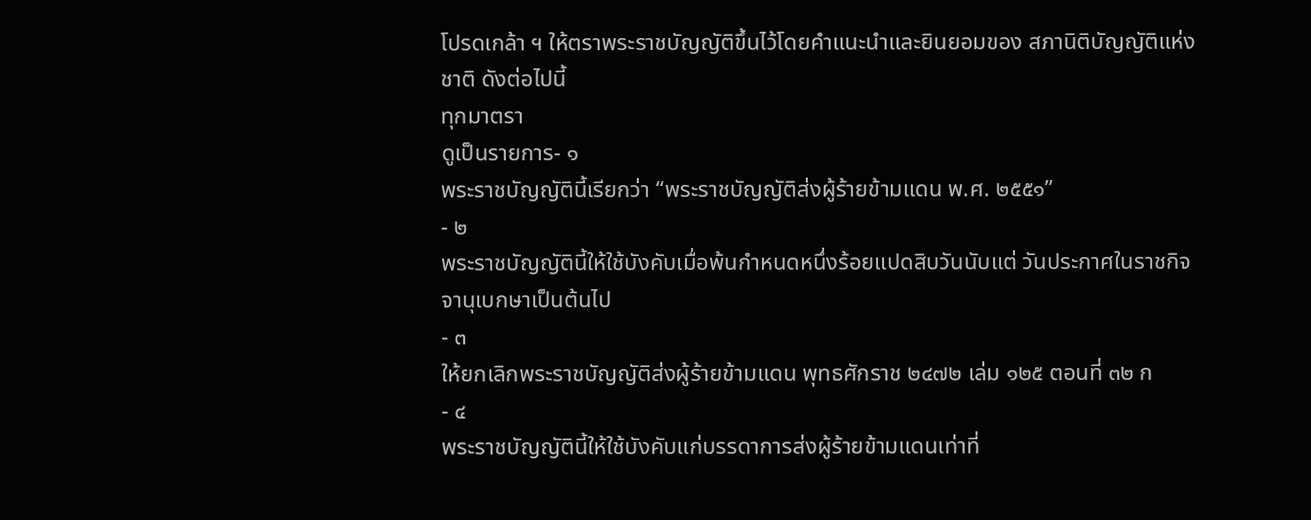โปรดเกล้า ฯ ให้ตราพระราชบัญญัติขึ้นไว้โดยคำแนะนำและยินยอมของ สภานิติบัญญัติแห่งชาติ ดังต่อไปนี้
ทุกมาตรา
ดูเป็นรายการ- ๑
พระราชบัญญัตินี้เรียกว่า “พระราชบัญญัติส่งผู้ร้ายข้ามแดน พ.ศ. ๒๕๕๑”
- ๒
พระราชบัญญัตินี้ให้ใช้บังคับเมื่อพ้นกำหนดหนึ่งร้อยแปดสิบวันนับแต่ วันประกาศในราชกิจจานุเบกษาเป็นต้นไป
- ๓
ให้ยกเลิกพระราชบัญญัติส่งผู้ร้ายข้ามแดน พุทธศักราช ๒๔๗๒ เล่ม ๑๒๕ ตอนที่ ๓๒ ก
- ๔
พระราชบัญญัตินี้ให้ใช้บังคับแก่บรรดาการส่งผู้ร้ายข้ามแดนเท่าที่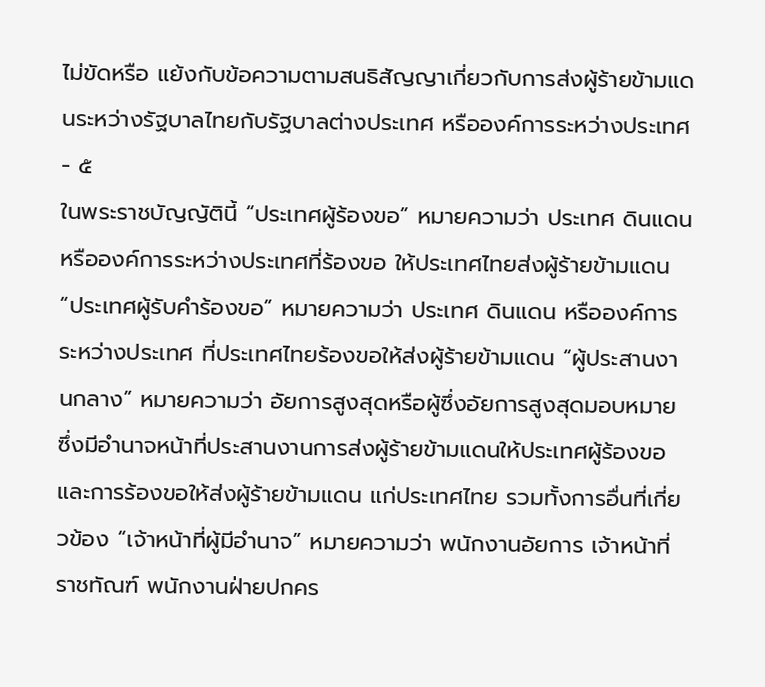ไม่ขัดหรือ แย้งกับข้อความตามสนธิสัญญาเกี่ยวกับการส่งผู้ร้ายข้ามแดนระหว่างรัฐบาลไทยกับรัฐบาลต่างประเทศ หรือองค์การระหว่างประเทศ
- ๕
ในพระราชบัญญัตินี้ “ประเทศผู้ร้องขอ” หมายความว่า ประเทศ ดินแดน หรือองค์การระหว่างประเทศที่ร้องขอ ให้ประเทศไทยส่งผู้ร้ายข้ามแดน “ประเทศผู้รับคำร้องขอ” หมายความว่า ประเทศ ดินแดน หรือองค์การระหว่างประเทศ ที่ประเทศไทยร้องขอให้ส่งผู้ร้ายข้ามแดน “ผู้ประสานงานกลาง” หมายความว่า อัยการสูงสุดหรือผู้ซึ่งอัยการสูงสุดมอบหมาย ซึ่งมีอำนาจหน้าที่ประสานงานการส่งผู้ร้ายข้ามแดนให้ประเทศผู้ร้องขอและการร้องขอให้ส่งผู้ร้ายข้ามแดน แก่ประเทศไทย รวมทั้งการอื่นที่เกี่ยวข้อง “เจ้าหน้าที่ผู้มีอำนาจ” หมายความว่า พนักงานอัยการ เจ้าหน้าที่ราชทัณฑ์ พนักงานฝ่ายปกคร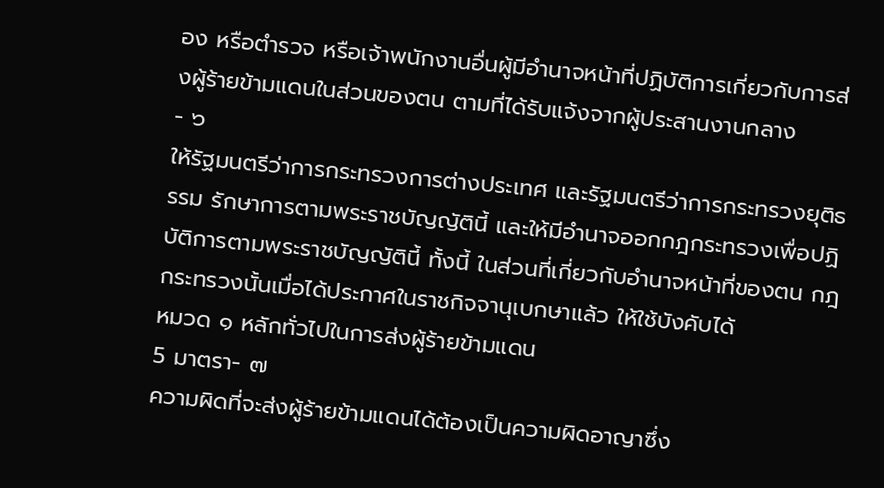อง หรือตำรวจ หรือเจ้าพนักงานอื่นผู้มีอำนาจหน้าที่ปฏิบัติการเกี่ยวกับการส่งผู้ร้ายข้ามแดนในส่วนของตน ตามที่ได้รับแจ้งจากผู้ประสานงานกลาง
- ๖
ให้รัฐมนตรีว่าการกระทรวงการต่างประเทศ และรัฐมนตรีว่าการกระทรวงยุติธรรม รักษาการตามพระราชบัญญัตินี้ และให้มีอำนาจออกกฎกระทรวงเพื่อปฏิบัติการตามพระราชบัญญัตินี้ ทั้งนี้ ในส่วนที่เกี่ยวกับอำนาจหน้าที่ของตน กฎกระทรวงนั้นเมื่อได้ประกาศในราชกิจจานุเบกษาแล้ว ให้ใช้บังคับได้
หมวด ๑ หลักทั่วไปในการส่งผู้ร้ายข้ามแดน
5 มาตรา- ๗
ความผิดที่จะส่งผู้ร้ายข้ามแดนได้ต้องเป็นความผิดอาญาซึ่ง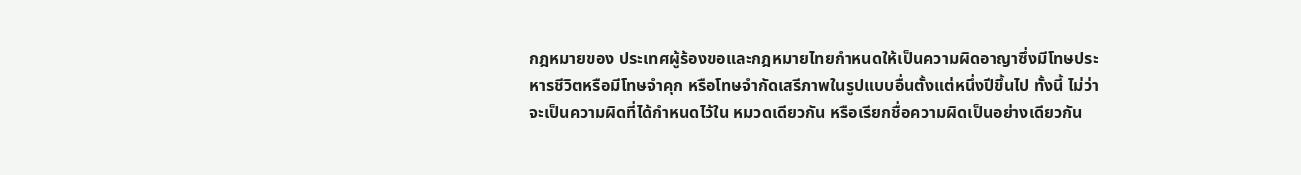กฎหมายของ ประเทศผู้ร้องขอและกฎหมายไทยกำหนดให้เป็นความผิดอาญาซึ่งมีโทษประหารชีวิตหรือมีโทษจำคุก หรือโทษจำกัดเสรีภาพในรูปแบบอื่นตั้งแต่หนึ่งปีขึ้นไป ทั้งนี้ ไม่ว่าจะเป็นความผิดที่ได้กำหนดไว้ใน หมวดเดียวกัน หรือเรียกชื่อความผิดเป็นอย่างเดียวกัน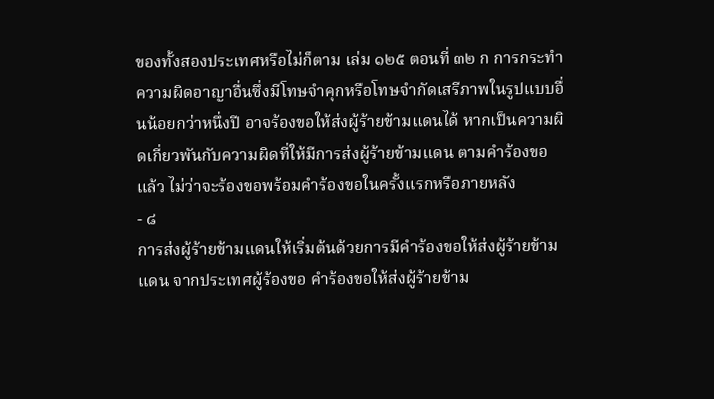ของทั้งสองประเทศหรือไม่ก็ตาม เล่ม ๑๒๕ ตอนที่ ๓๒ ก การกระทำความผิดอาญาอื่นซึ่งมีโทษจำคุกหรือโทษจำกัดเสรีภาพในรูปแบบอื่นน้อยกว่าหนึ่งปี อาจร้องขอให้ส่งผู้ร้ายข้ามแดนได้ หากเป็นความผิดเกี่ยวพันกับความผิดที่ให้มีการส่งผู้ร้ายข้ามแดน ตามคำร้องขอแล้ว ไม่ว่าจะร้องขอพร้อมคำร้องขอในครั้งแรกหรือภายหลัง
- ๘
การส่งผู้ร้ายข้ามแดนให้เริ่มต้นด้วยการมีคำร้องขอให้ส่งผู้ร้ายข้ามแดน จากประเทศผู้ร้องขอ คำร้องขอให้ส่งผู้ร้ายข้าม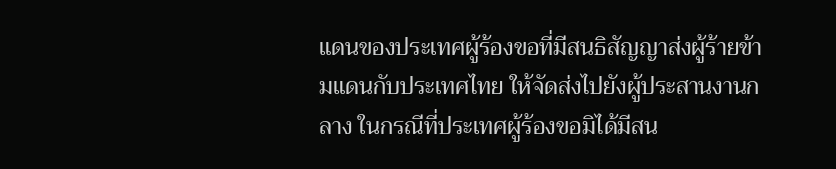แดนของประเทศผู้ร้องขอที่มีสนธิสัญญาส่งผู้ร้ายข้ามแดนกับประเทศไทย ให้จัดส่งไปยังผู้ประสานงานกลาง ในกรณีที่ประเทศผู้ร้องขอมิได้มีสน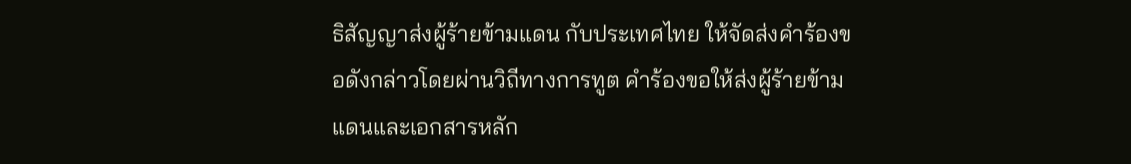ธิสัญญาส่งผู้ร้ายข้ามแดน กับประเทศไทย ให้จัดส่งคำร้องขอดังกล่าวโดยผ่านวิถีทางการทูต คำร้องขอให้ส่งผู้ร้ายข้ามแดนและเอกสารหลัก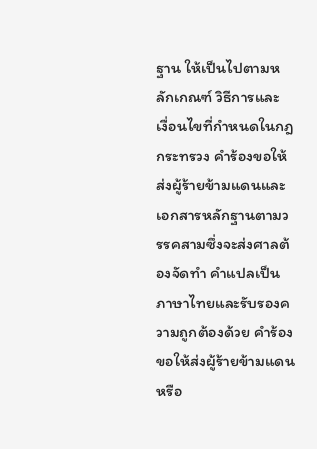ฐาน ให้เป็นไปตามหลักเกณฑ์ วิธีการและ เงื่อนไขที่กำหนดในกฎกระทรวง คำร้องขอให้ส่งผู้ร้ายข้ามแดนและเอกสารหลักฐานตามวรรคสามซึ่งจะส่งศาลต้องจัดทำ คำแปลเป็นภาษาไทยและรับรองความถูกต้องด้วย คำร้องขอให้ส่งผู้ร้ายข้ามแดนหรือ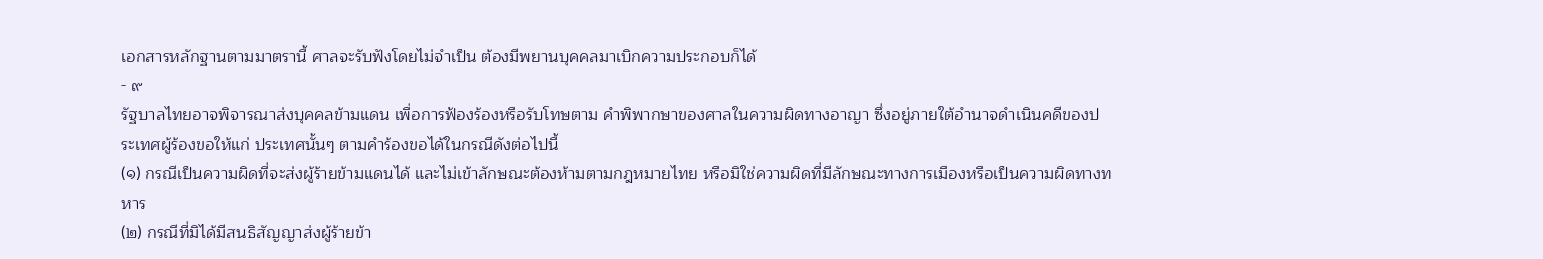เอกสารหลักฐานตามมาตรานี้ ศาลจะรับฟังโดยไม่จำเป็น ต้องมีพยานบุคคลมาเบิกความประกอบก็ได้
- ๙
รัฐบาลไทยอาจพิจารณาส่งบุคคลข้ามแดน เพื่อการฟ้องร้องหรือรับโทษตาม คำพิพากษาของศาลในความผิดทางอาญา ซึ่งอยู่ภายใต้อำนาจดำเนินคดีของประเทศผู้ร้องขอให้แก่ ประเทศนั้นๆ ตามคำร้องขอได้ในกรณีดังต่อไปนี้
(๑) กรณีเป็นความผิดที่จะส่งผู้ร้ายข้ามแดนได้ และไม่เข้าลักษณะต้องห้ามตามกฎหมายไทย หรือมิใช่ความผิดที่มีลักษณะทางการเมืองหรือเป็นความผิดทางทหาร
(๒) กรณีที่มิได้มีสนธิสัญญาส่งผู้ร้ายข้า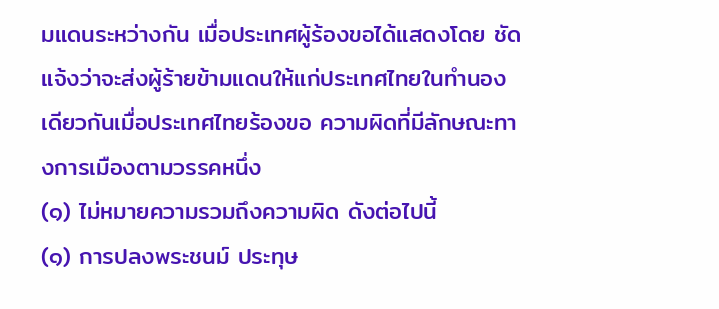มแดนระหว่างกัน เมื่อประเทศผู้ร้องขอได้แสดงโดย ชัดแจ้งว่าจะส่งผู้ร้ายข้ามแดนให้แก่ประเทศไทยในทำนองเดียวกันเมื่อประเทศไทยร้องขอ ความผิดที่มีลักษณะทางการเมืองตามวรรคหนึ่ง
(๑) ไม่หมายความรวมถึงความผิด ดังต่อไปนี้
(๑) การปลงพระชนม์ ประทุษ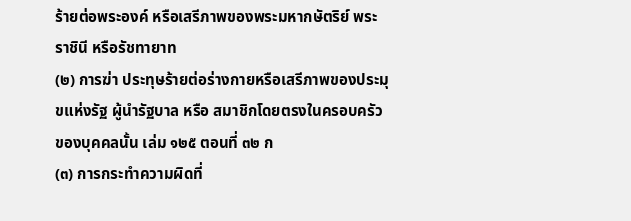ร้ายต่อพระองค์ หรือเสรีภาพของพระมหากษัตริย์ พระราชินี หรือรัชทายาท
(๒) การฆ่า ประทุษร้ายต่อร่างกายหรือเสรีภาพของประมุขแห่งรัฐ ผู้นำรัฐบาล หรือ สมาชิกโดยตรงในครอบครัวของบุคคลนั้น เล่ม ๑๒๕ ตอนที่ ๓๒ ก
(๓) การกระทำความผิดที่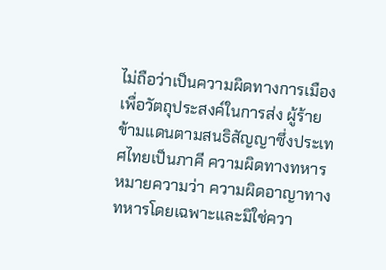ไม่ถือว่าเป็นความผิดทางการเมืองเพื่อวัตถุประสงค์ในการส่ง ผู้ร้ายข้ามแดนตามสนธิสัญญาซึ่งประเทศไทยเป็นภาคี ความผิดทางทหาร หมายความว่า ความผิดอาญาทางทหารโดยเฉพาะและมิใช่ควา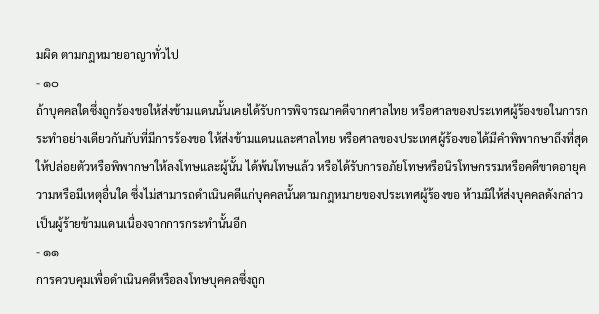มผิด ตามกฎหมายอาญาทั่วไป
- ๑๐
ถ้าบุคคลใดซึ่งถูกร้องขอให้ส่งข้ามแดนนั้นเคยได้รับการพิจารณาคดีจากศาลไทย หรือศาลของประเทศผู้ร้องขอในการกระทำอย่างเดียวกันกับที่มีการร้องขอ ให้ส่งข้ามแดนและศาลไทย หรือศาลของประเทศผู้ร้องขอได้มีคำพิพากษาถึงที่สุดให้ปล่อยตัวหรือพิพากษาให้ลงโทษและผู้นั้น ได้พ้นโทษแล้ว หรือได้รับการอภัยโทษหรือนิรโทษกรรมหรือคดีขาดอายุความหรือมีเหตุอื่นใด ซึ่งไม่สามารถดำเนินคดีแก่บุคคลนั้นตามกฎหมายของประเทศผู้ร้องขอ ห้ามมิให้ส่งบุคคลดังกล่าว เป็นผู้ร้ายข้ามแดนเนื่องจากการกระทำนั้นอีก
- ๑๑
การควบคุมเพื่อดำเนินคดีหรือลงโทษบุคคลซึ่งถูก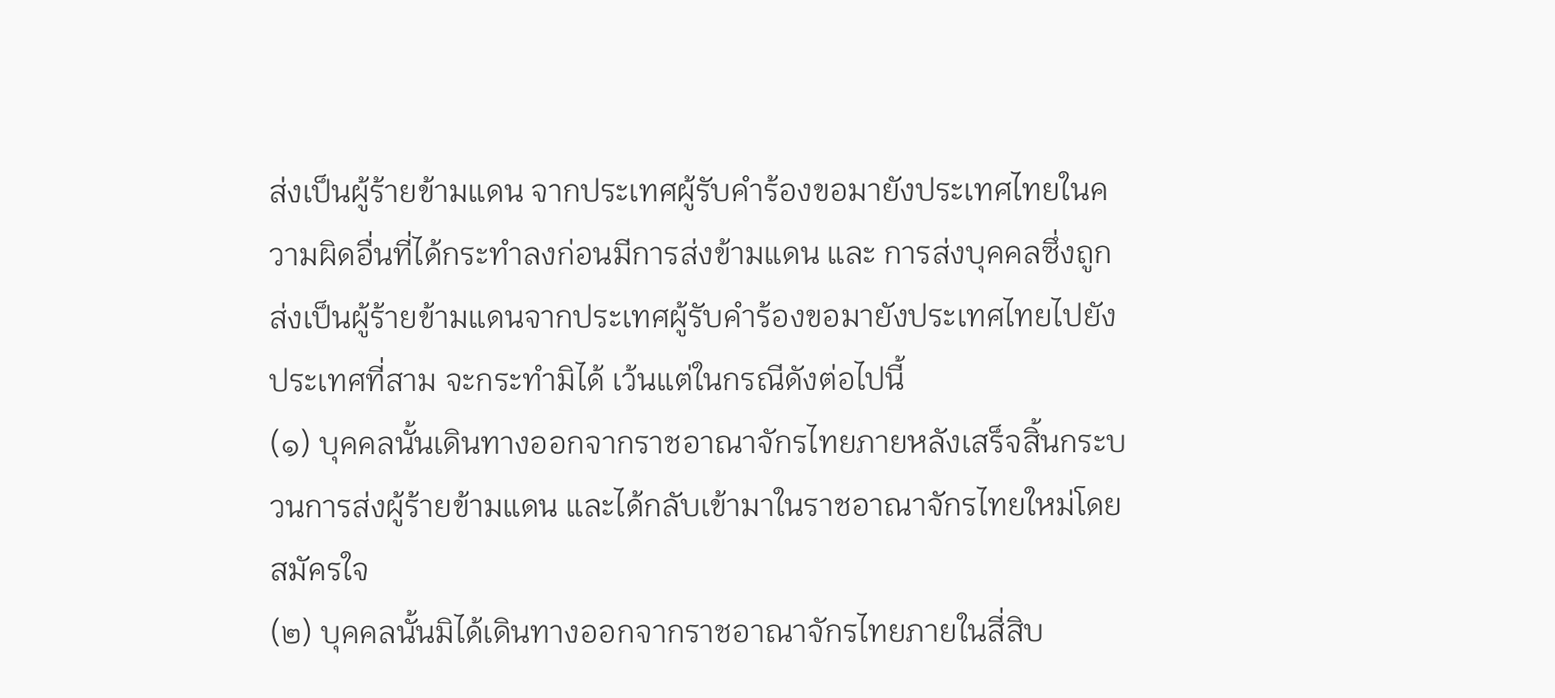ส่งเป็นผู้ร้ายข้ามแดน จากประเทศผู้รับคำร้องขอมายังประเทศไทยในความผิดอื่นที่ได้กระทำลงก่อนมีการส่งข้ามแดน และ การส่งบุคคลซึ่งถูกส่งเป็นผู้ร้ายข้ามแดนจากประเทศผู้รับคำร้องขอมายังประเทศไทยไปยังประเทศที่สาม จะกระทำมิได้ เว้นแต่ในกรณีดังต่อไปนี้
(๑) บุคคลนั้นเดินทางออกจากราชอาณาจักรไทยภายหลังเสร็จสิ้นกระบวนการส่งผู้ร้ายข้ามแดน และได้กลับเข้ามาในราชอาณาจักรไทยใหม่โดยสมัครใจ
(๒) บุคคลนั้นมิได้เดินทางออกจากราชอาณาจักรไทยภายในสี่สิบ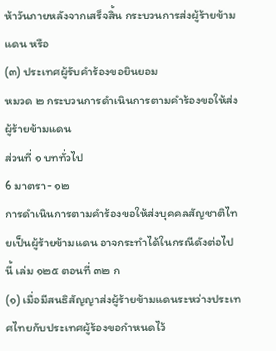ห้าวันภายหลังจากเสร็จสิ้น กระบวนการส่งผู้ร้ายข้ามแดน หรือ
(๓) ประเทศผู้รับคำร้องขอยินยอม
หมวด ๒ กระบวนการดำเนินการตามคำร้องขอให้ส่งผู้ร้ายข้ามแดน
ส่วนที่ ๑ บททั่วไป
6 มาตรา- ๑๒
การดำเนินการตามคำร้องขอให้ส่งบุคคลสัญชาติไทยเป็นผู้ร้ายข้ามแดน อาจกระทำได้ในกรณีดังต่อไปนี้ เล่ม ๑๒๕ ตอนที่ ๓๒ ก
(๑) เมื่อมีสนธิสัญญาส่งผู้ร้ายข้ามแดนระหว่างประเทศไทยกับประเทศผู้ร้องขอกำหนดไว้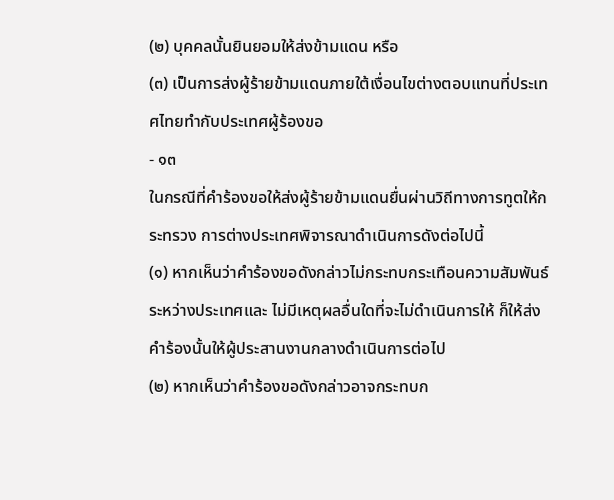(๒) บุคคลนั้นยินยอมให้ส่งข้ามแดน หรือ
(๓) เป็นการส่งผู้ร้ายข้ามแดนภายใต้เงื่อนไขต่างตอบแทนที่ประเทศไทยทำกับประเทศผู้ร้องขอ
- ๑๓
ในกรณีที่คำร้องขอให้ส่งผู้ร้ายข้ามแดนยื่นผ่านวิถีทางการทูตให้กระทรวง การต่างประเทศพิจารณาดำเนินการดังต่อไปนี้
(๑) หากเห็นว่าคำร้องขอดังกล่าวไม่กระทบกระเทือนความสัมพันธ์ระหว่างประเทศและ ไม่มีเหตุผลอื่นใดที่จะไม่ดำเนินการให้ ก็ให้ส่งคำร้องนั้นให้ผู้ประสานงานกลางดำเนินการต่อไป
(๒) หากเห็นว่าคำร้องขอดังกล่าวอาจกระทบก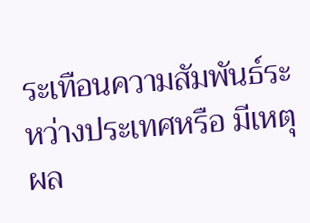ระเทือนความสัมพันธ์ระหว่างประเทศหรือ มีเหตุผล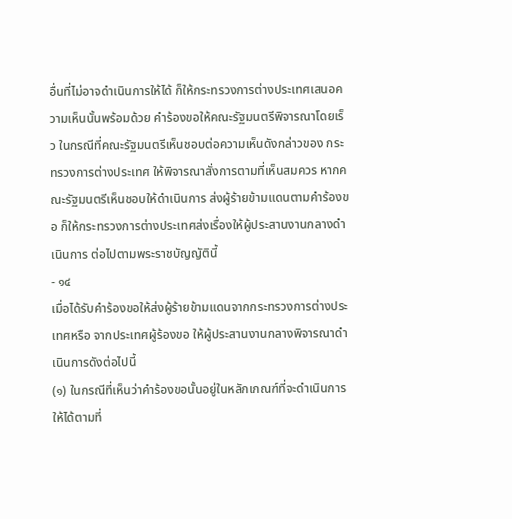อื่นที่ไม่อาจดำเนินการให้ได้ ก็ให้กระทรวงการต่างประเทศเสนอความเห็นนั้นพร้อมด้วย คำร้องขอให้คณะรัฐมนตรีพิจารณาโดยเร็ว ในกรณีที่คณะรัฐมนตรีเห็นชอบต่อความเห็นดังกล่าวของ กระทรวงการต่างประเทศ ให้พิจารณาสั่งการตามที่เห็นสมควร หากคณะรัฐมนตรีเห็นชอบให้ดำเนินการ ส่งผู้ร้ายข้ามแดนตามคำร้องขอ ก็ให้กระทรวงการต่างประเทศส่งเรื่องให้ผู้ประสานงานกลางดำเนินการ ต่อไปตามพระราชบัญญัตินี้
- ๑๔
เมื่อได้รับคำร้องขอให้ส่งผู้ร้ายข้ามแดนจากกระทรวงการต่างประเทศหรือ จากประเทศผู้ร้องขอ ให้ผู้ประสานงานกลางพิจารณาดำเนินการดังต่อไปนี้
(๑) ในกรณีที่เห็นว่าคำร้องขอนั้นอยู่ในหลักเกณฑ์ที่จะดำเนินการให้ได้ตามที่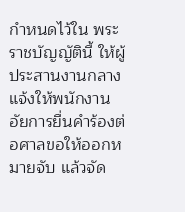กำหนดไว้ใน พระราชบัญญัตินี้ ให้ผู้ประสานงานกลางแจ้งให้พนักงานอัยการยื่นคำร้องต่อศาลขอให้ออกหมายจับ แล้วจัด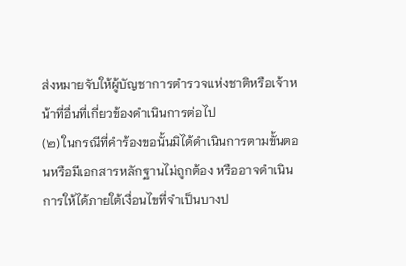ส่งหมายจับให้ผู้บัญชาการตำรวจแห่งชาติหรือเจ้าหน้าที่อื่นที่เกี่ยวข้องดำเนินการต่อไป
(๒) ในกรณีที่คำร้องขอนั้นมิได้ดำเนินการตามขั้นตอนหรือมีเอกสารหลักฐานไม่ถูกต้อง หรืออาจดำเนินการให้ได้ภายใต้เงื่อนไขที่จำเป็นบางป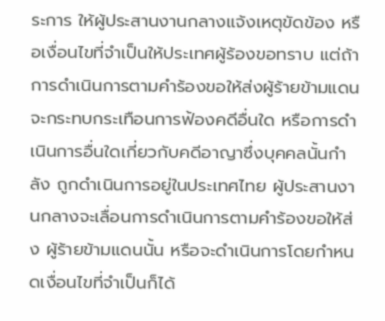ระการ ให้ผู้ประสานงานกลางแจ้งเหตุขัดข้อง หรือเงื่อนไขที่จำเป็นให้ประเทศผู้ร้องขอทราบ แต่ถ้าการดำเนินการตามคำร้องขอให้ส่งผู้ร้ายข้ามแดน จะกระทบกระเทือนการฟ้องคดีอื่นใด หรือการดำเนินการอื่นใดเกี่ยวกับคดีอาญาซึ่งบุคคลนั้นกำลัง ถูกดำเนินการอยู่ในประเทศไทย ผู้ประสานงานกลางจะเลื่อนการดำเนินการตามคำร้องขอให้ส่ง ผู้ร้ายข้ามแดนนั้น หรือจะดำเนินการโดยกำหนดเงื่อนไขที่จำเป็นก็ได้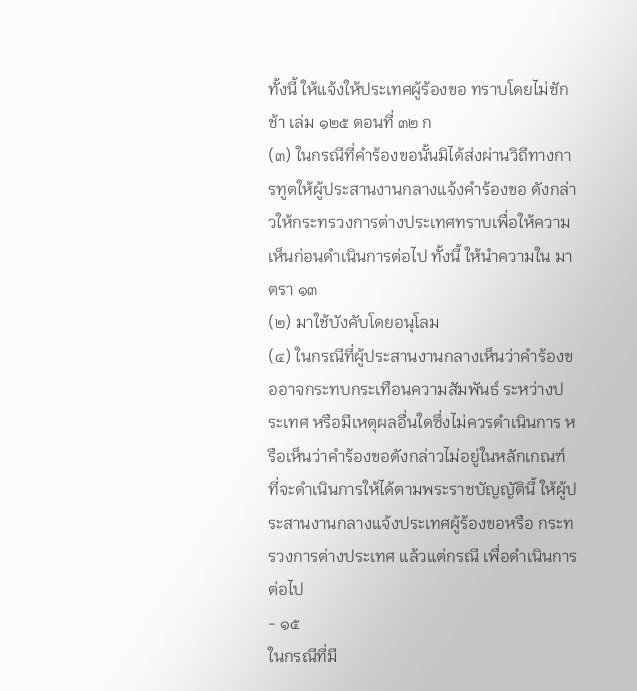ทั้งนี้ ให้แจ้งให้ประเทศผู้ร้องขอ ทราบโดยไม่ชักช้า เล่ม ๑๒๕ ตอนที่ ๓๒ ก
(๓) ในกรณีที่คำร้องขอนั้นมิได้ส่งผ่านวิถีทางการทูตให้ผู้ประสานงานกลางแจ้งคำร้องขอ ดังกล่าวให้กระทรวงการต่างประเทศทราบเพื่อให้ความเห็นก่อนดำเนินการต่อไป ทั้งนี้ ให้นำความใน มาตรา ๑๓
(๒) มาใช้บังคับโดยอนุโลม
(๔) ในกรณีที่ผู้ประสานงานกลางเห็นว่าคำร้องขออาจกระทบกระเทือนความสัมพันธ์ ระหว่างประเทศ หรือมีเหตุผลอื่นใดซึ่งไม่ควรดำเนินการ หรือเห็นว่าคำร้องขอดังกล่าวไม่อยู่ในหลักเกณฑ์ ที่จะดำเนินการให้ได้ตามพระราชบัญญัตินี้ ให้ผู้ประสานงานกลางแจ้งประเทศผู้ร้องขอหรือ กระทรวงการต่างประเทศ แล้วแต่กรณี เพื่อดำเนินการต่อไป
- ๑๕
ในกรณีที่มี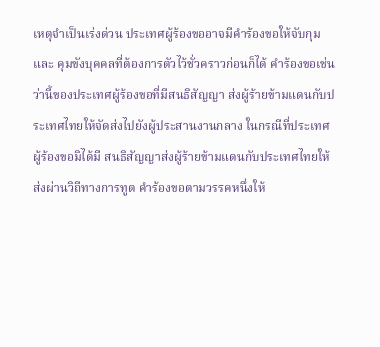เหตุจำเป็นเร่งด่วน ประเทศผู้ร้องขออาจมีคำร้องขอให้จับกุมและ คุมขังบุคคลที่ต้องการตัวไว้ชั่วคราวก่อนก็ได้ คำร้องขอเช่นว่านี้ของประเทศผู้ร้องขอที่มีสนธิสัญญา ส่งผู้ร้ายข้ามแดนกับประเทศไทยให้จัดส่งไปยังผู้ประสานงานกลาง ในกรณีที่ประเทศผู้ร้องขอมิได้มี สนธิสัญญาส่งผู้ร้ายข้ามแดนกับประเทศไทยให้ส่งผ่านวิถีทางการทูต คำร้องขอตามวรรคหนึ่งให้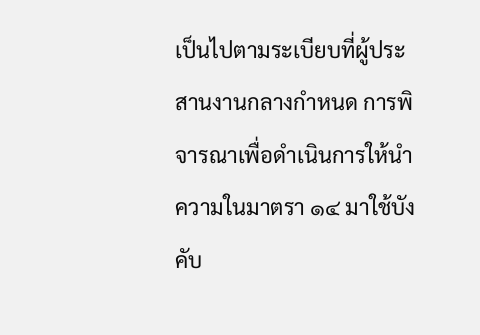เป็นไปตามระเบียบที่ผู้ประสานงานกลางกำหนด การพิจารณาเพื่อดำเนินการให้นำความในมาตรา ๑๔ มาใช้บังคับ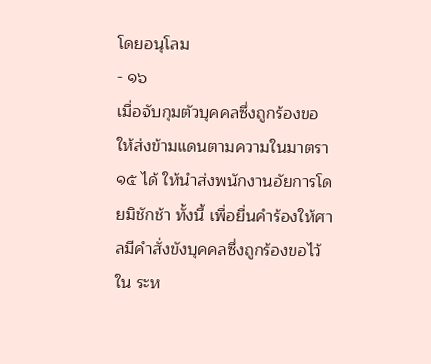โดยอนุโลม
- ๑๖
เมื่อจับกุมตัวบุคคลซึ่งถูกร้องขอให้ส่งข้ามแดนตามความในมาตรา ๑๕ ได้ ให้นำส่งพนักงานอัยการโดยมิชักช้า ทั้งนี้ เพื่อยื่นคำร้องให้ศาลมีคำสั่งขังบุคคลซึ่งถูกร้องขอไว้ใน ระห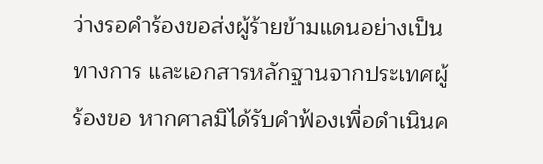ว่างรอคำร้องขอส่งผู้ร้ายข้ามแดนอย่างเป็นทางการ และเอกสารหลักฐานจากประเทศผู้ร้องขอ หากศาลมิได้รับคำฟ้องเพื่อดำเนินค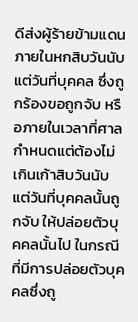ดีส่งผู้ร้ายข้ามแดนภายในหกสิบวันนับแต่วันที่บุคคล ซึ่งถูกร้องขอถูกจับ หรือภายในเวลาที่ศาลกำหนดแต่ต้องไม่เกินเก้าสิบวันนับแต่วันที่บุคคลนั้นถูกจับ ให้ปล่อยตัวบุคคลนั้นไป ในกรณีที่มีการปล่อยตัวบุคคลซึ่งถู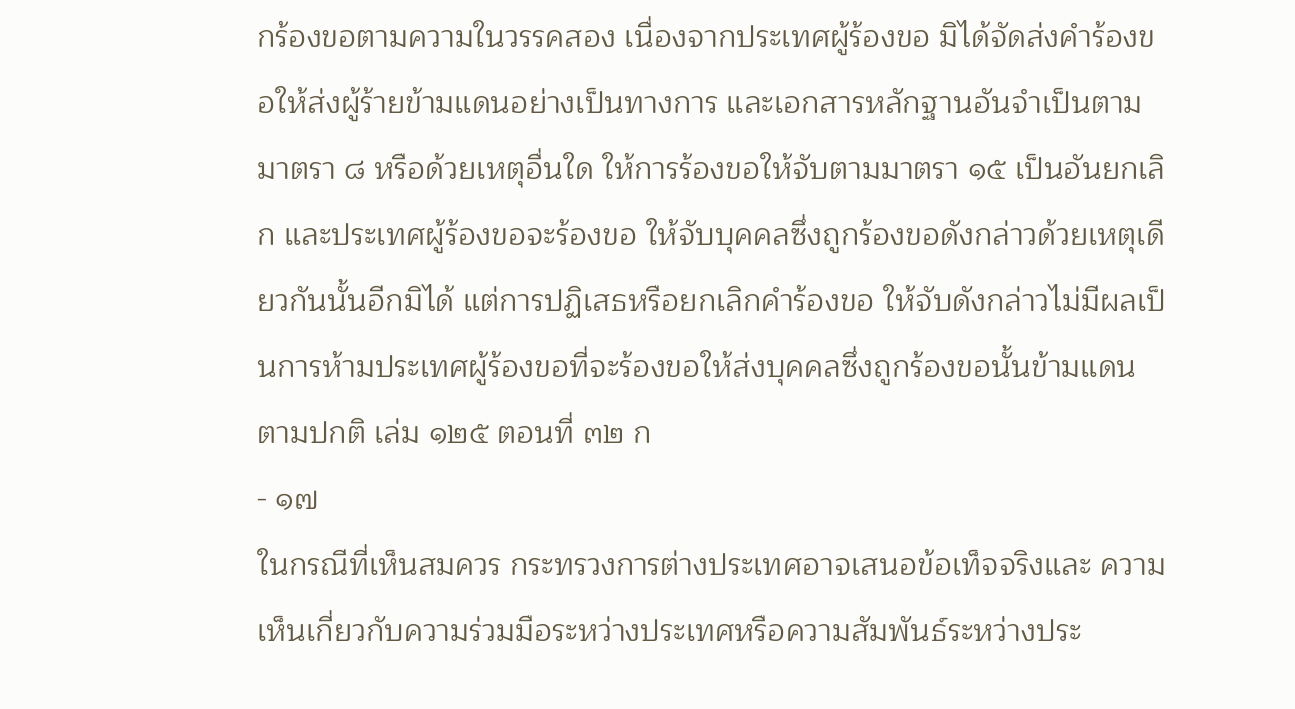กร้องขอตามความในวรรคสอง เนื่องจากประเทศผู้ร้องขอ มิได้จัดส่งคำร้องขอให้ส่งผู้ร้ายข้ามแดนอย่างเป็นทางการ และเอกสารหลักฐานอันจำเป็นตามมาตรา ๘ หรือด้วยเหตุอื่นใด ให้การร้องขอให้จับตามมาตรา ๑๕ เป็นอันยกเลิก และประเทศผู้ร้องขอจะร้องขอ ให้จับบุคคลซึ่งถูกร้องขอดังกล่าวด้วยเหตุเดียวกันนั้นอีกมิได้ แต่การปฏิเสธหรือยกเลิกคำร้องขอ ให้จับดังกล่าวไม่มีผลเป็นการห้ามประเทศผู้ร้องขอที่จะร้องขอให้ส่งบุคคลซึ่งถูกร้องขอนั้นข้ามแดน ตามปกติ เล่ม ๑๒๕ ตอนที่ ๓๒ ก
- ๑๗
ในกรณีที่เห็นสมควร กระทรวงการต่างประเทศอาจเสนอข้อเท็จจริงและ ความเห็นเกี่ยวกับความร่วมมือระหว่างประเทศหรือความสัมพันธ์ระหว่างประ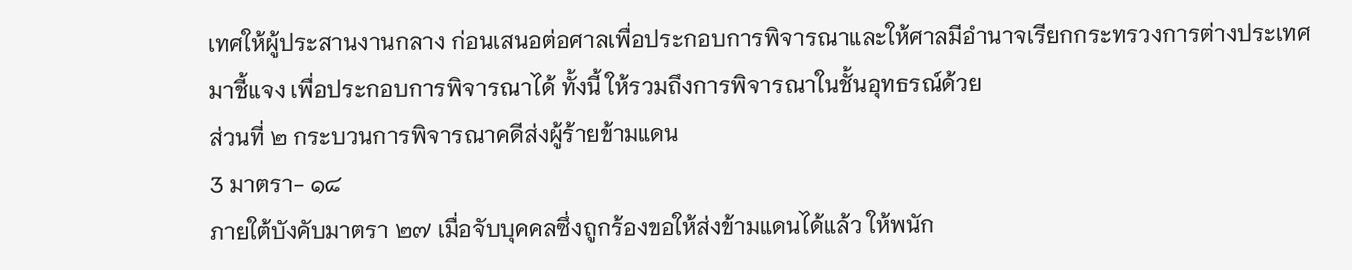เทศให้ผู้ประสานงานกลาง ก่อนเสนอต่อศาลเพื่อประกอบการพิจารณาและให้ศาลมีอำนาจเรียกกระทรวงการต่างประเทศมาชี้แจง เพื่อประกอบการพิจารณาได้ ทั้งนี้ ให้รวมถึงการพิจารณาในชั้นอุทธรณ์ด้วย
ส่วนที่ ๒ กระบวนการพิจารณาคดีส่งผู้ร้ายข้ามแดน
3 มาตรา- ๑๘
ภายใต้บังคับมาตรา ๒๗ เมื่อจับบุคคลซึ่งถูกร้องขอให้ส่งข้ามแดนได้แล้ว ให้พนัก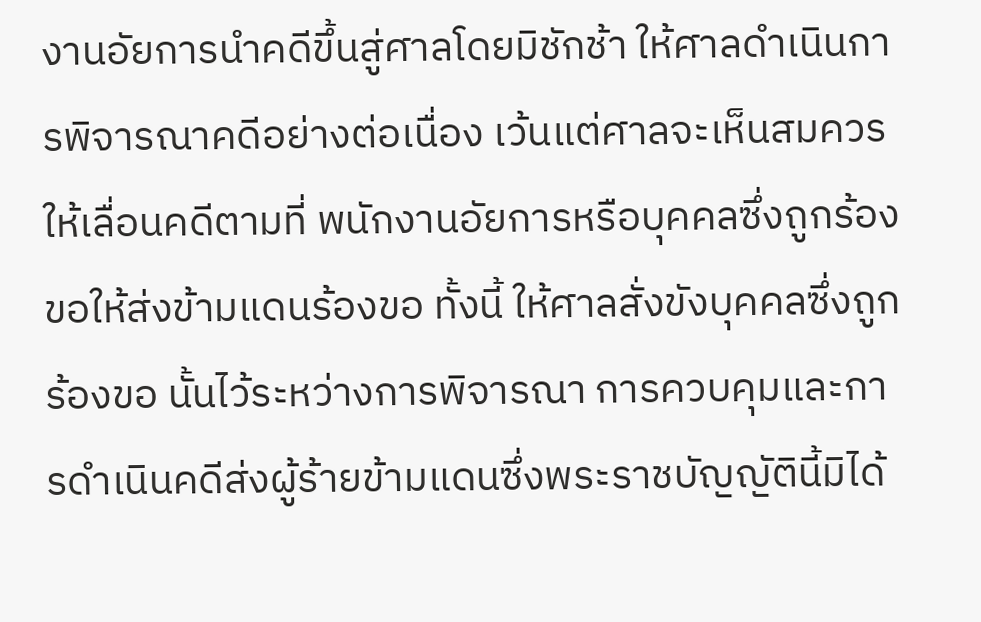งานอัยการนำคดีขึ้นสู่ศาลโดยมิชักช้า ให้ศาลดำเนินการพิจารณาคดีอย่างต่อเนื่อง เว้นแต่ศาลจะเห็นสมควรให้เลื่อนคดีตามที่ พนักงานอัยการหรือบุคคลซึ่งถูกร้องขอให้ส่งข้ามแดนร้องขอ ทั้งนี้ ให้ศาลสั่งขังบุคคลซึ่งถูกร้องขอ นั้นไว้ระหว่างการพิจารณา การควบคุมและการดำเนินคดีส่งผู้ร้ายข้ามแดนซึ่งพระราชบัญญัตินี้มิได้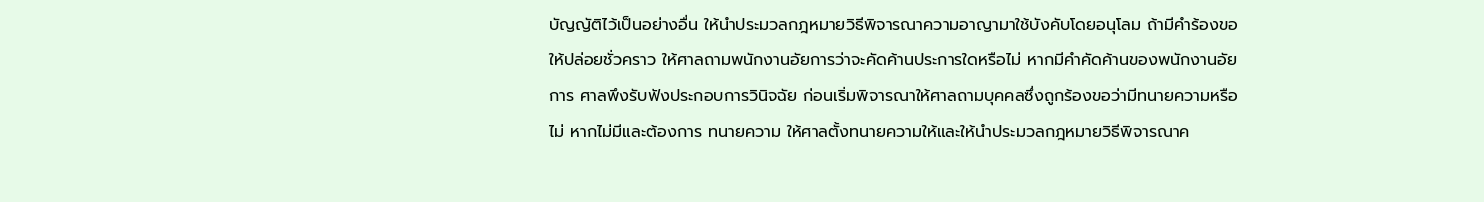บัญญัติไว้เป็นอย่างอื่น ให้นำประมวลกฎหมายวิธีพิจารณาความอาญามาใช้บังคับโดยอนุโลม ถ้ามีคำร้องขอให้ปล่อยชั่วคราว ให้ศาลถามพนักงานอัยการว่าจะคัดค้านประการใดหรือไม่ หากมีคำคัดค้านของพนักงานอัยการ ศาลพึงรับฟังประกอบการวินิจฉัย ก่อนเริ่มพิจารณาให้ศาลถามบุคคลซึ่งถูกร้องขอว่ามีทนายความหรือไม่ หากไม่มีและต้องการ ทนายความ ให้ศาลตั้งทนายความให้และให้นำประมวลกฎหมายวิธีพิจารณาค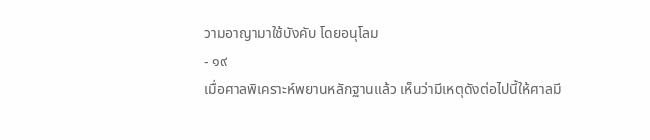วามอาญามาใช้บังคับ โดยอนุโลม
- ๑๙
เมื่อศาลพิเคราะห์พยานหลักฐานแล้ว เห็นว่ามีเหตุดังต่อไปนี้ให้ศาลมี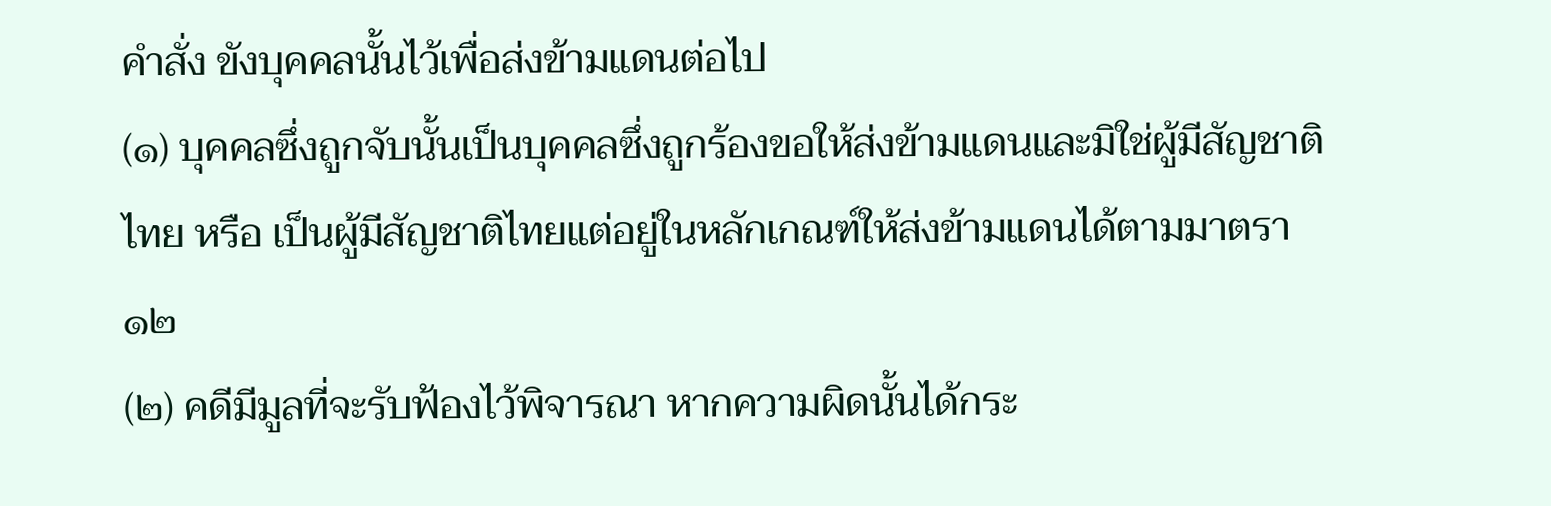คำสั่ง ขังบุคคลนั้นไว้เพื่อส่งข้ามแดนต่อไป
(๑) บุคคลซึ่งถูกจับนั้นเป็นบุคคลซึ่งถูกร้องขอให้ส่งข้ามแดนและมิใช่ผู้มีสัญชาติไทย หรือ เป็นผู้มีสัญชาติไทยแต่อยู่ในหลักเกณฑ์ให้ส่งข้ามแดนได้ตามมาตรา ๑๒
(๒) คดีมีมูลที่จะรับฟ้องไว้พิจารณา หากความผิดนั้นได้กระ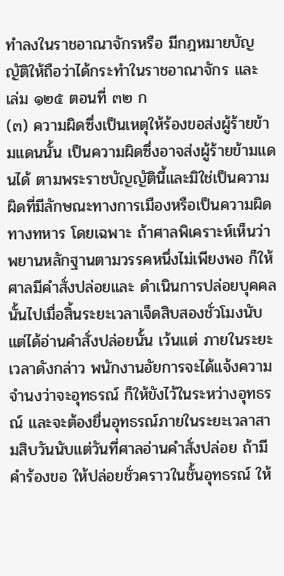ทำลงในราชอาณาจักรหรือ มีกฎหมายบัญญัติให้ถือว่าได้กระทำในราชอาณาจักร และ เล่ม ๑๒๕ ตอนที่ ๓๒ ก
(๓) ความผิดซึ่งเป็นเหตุให้ร้องขอส่งผู้ร้ายข้ามแดนนั้น เป็นความผิดซึ่งอาจส่งผู้ร้ายข้ามแดนได้ ตามพระราชบัญญัตินี้และมิใช่เป็นความผิดที่มีลักษณะทางการเมืองหรือเป็นความผิดทางทหาร โดยเฉพาะ ถ้าศาลพิเคราะห์เห็นว่าพยานหลักฐานตามวรรคหนึ่งไม่เพียงพอ ก็ให้ศาลมีคำสั่งปล่อยและ ดำเนินการปล่อยบุคคลนั้นไปเมื่อสิ้นระยะเวลาเจ็ดสิบสองชั่วโมงนับแต่ได้อ่านคำสั่งปล่อยนั้น เว้นแต่ ภายในระยะเวลาดังกล่าว พนักงานอัยการจะได้แจ้งความจำนงว่าจะอุทธรณ์ ก็ให้ขังไว้ในระหว่างอุทธรณ์ และจะต้องยื่นอุทธรณ์ภายในระยะเวลาสามสิบวันนับแต่วันที่ศาลอ่านคำสั่งปล่อย ถ้ามีคำร้องขอ ให้ปล่อยชั่วคราวในชั้นอุทธรณ์ ให้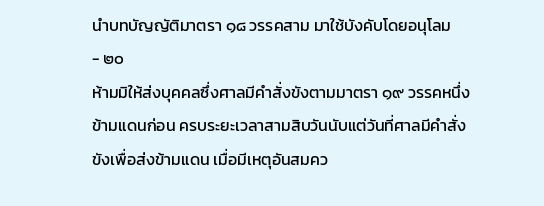นำบทบัญญัติมาตรา ๑๘ วรรคสาม มาใช้บังคับโดยอนุโลม
- ๒๐
ห้ามมิให้ส่งบุคคลซึ่งศาลมีคำสั่งขังตามมาตรา ๑๙ วรรคหนึ่ง ข้ามแดนก่อน ครบระยะเวลาสามสิบวันนับแต่วันที่ศาลมีคำสั่งขังเพื่อส่งข้ามแดน เมื่อมีเหตุอันสมคว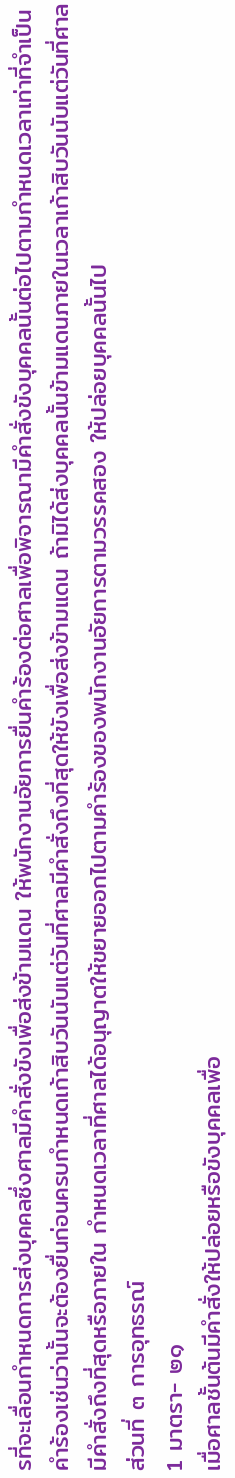รที่จะเลื่อนกำหนดการส่งบุคคลซึ่งศาลมีคำสั่งขังเพื่อส่งข้ามแดน ให้พนักงานอัยการยื่นคำร้องต่อศาลเพื่อพิจารณามีคำสั่งขังบุคคลนั้นต่อไปตามกำหนดเวลาเท่าที่จำเป็น คำร้องเช่นว่านั้นจะต้องยื่นก่อนครบกำหนดเก้าสิบวันนับแต่วันที่ศาลมีคำสั่งถึงที่สุดให้ขังเพื่อส่งข้ามแดน ถ้ามิได้ส่งบุคคลนั้นข้ามแดนภายในเวลาเก้าสิบวันนับแต่วันที่ศาลมีคำสั่งถึงที่สุดหรือภายใน กำหนดเวลาที่ศาลได้อนุญาตให้ขยายออกไปตามคำร้องของพนักงานอัยการตามวรรคสอง ให้ปล่อยบุคคลนั้นไป
ส่วนที่ ๓ การอุทธรณ์
1 มาตรา- ๒๑
เมื่อศาลชั้นต้นมีคำสั่งให้ปล่อยหรือขังบุคคลเพื่อ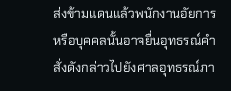ส่งข้ามแดนแล้วพนักงานอัยการ หรือบุคคลนั้นอาจยื่นอุทธรณ์คำสั่งดังกล่าวไปยังศาลอุทธรณ์ภา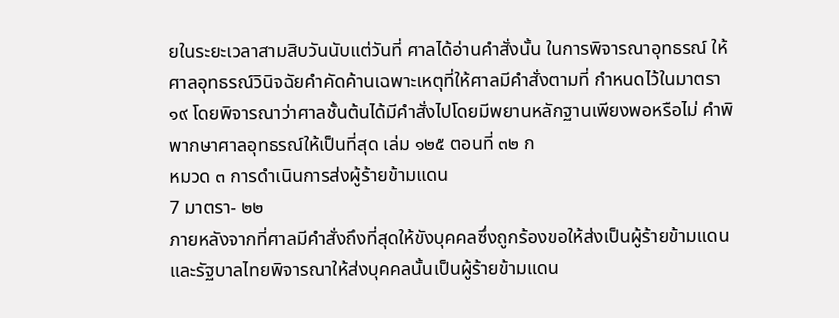ยในระยะเวลาสามสิบวันนับแต่วันที่ ศาลได้อ่านคำสั่งนั้น ในการพิจารณาอุทธรณ์ ให้ศาลอุทธรณ์วินิจฉัยคำคัดค้านเฉพาะเหตุที่ให้ศาลมีคำสั่งตามที่ กำหนดไว้ในมาตรา ๑๙ โดยพิจารณาว่าศาลชั้นต้นได้มีคำสั่งไปโดยมีพยานหลักฐานเพียงพอหรือไม่ คำพิพากษาศาลอุทธรณ์ให้เป็นที่สุด เล่ม ๑๒๕ ตอนที่ ๓๒ ก
หมวด ๓ การดำเนินการส่งผู้ร้ายข้ามแดน
7 มาตรา- ๒๒
ภายหลังจากที่ศาลมีคำสั่งถึงที่สุดให้ขังบุคคลซึ่งถูกร้องขอให้ส่งเป็นผู้ร้ายข้ามแดน และรัฐบาลไทยพิจารณาให้ส่งบุคคลนั้นเป็นผู้ร้ายข้ามแดน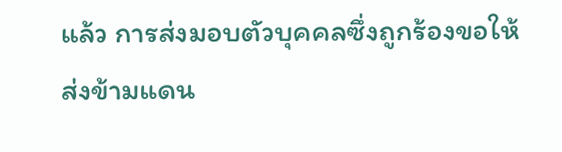แล้ว การส่งมอบตัวบุคคลซึ่งถูกร้องขอให้ ส่งข้ามแดน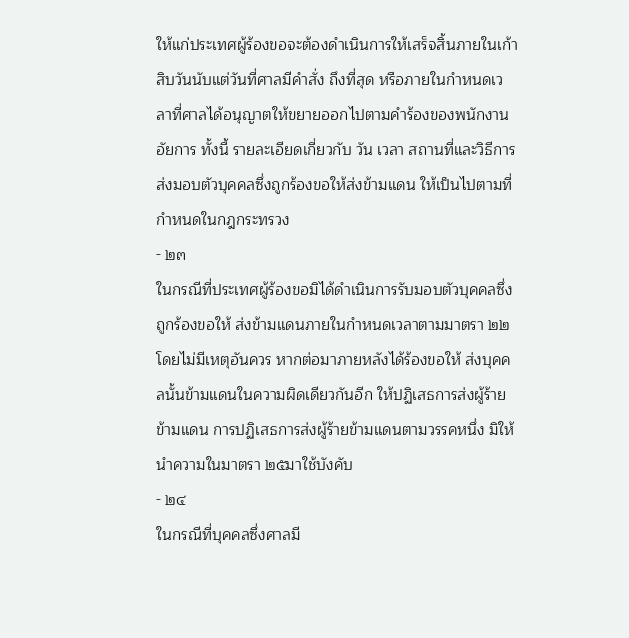ให้แก่ประเทศผู้ร้องขอจะต้องดำเนินการให้เสร็จสิ้นภายในเก้าสิบวันนับแต่วันที่ศาลมีคำสั่ง ถึงที่สุด หรือภายในกำหนดเวลาที่ศาลได้อนุญาตให้ขยายออกไปตามคำร้องของพนักงานอัยการ ทั้งนี้ รายละเอียดเกี่ยวกับ วัน เวลา สถานที่และวิธีการส่งมอบตัวบุคคลซึ่งถูกร้องขอให้ส่งข้ามแดน ให้เป็นไปตามที่กำหนดในกฎกระทรวง
- ๒๓
ในกรณีที่ประเทศผู้ร้องขอมิได้ดำเนินการรับมอบตัวบุคคลซึ่งถูกร้องขอให้ ส่งข้ามแดนภายในกำหนดเวลาตามมาตรา ๒๒โดยไม่มีเหตุอันควร หากต่อมาภายหลังได้ร้องขอให้ ส่งบุคคลนั้นข้ามแดนในความผิดเดียวกันอีก ให้ปฏิเสธการส่งผู้ร้ายข้ามแดน การปฏิเสธการส่งผู้ร้ายข้ามแดนตามวรรคหนึ่ง มิให้นำความในมาตรา ๒๕มาใช้บังคับ
- ๒๔
ในกรณีที่บุคคลซึ่งศาลมี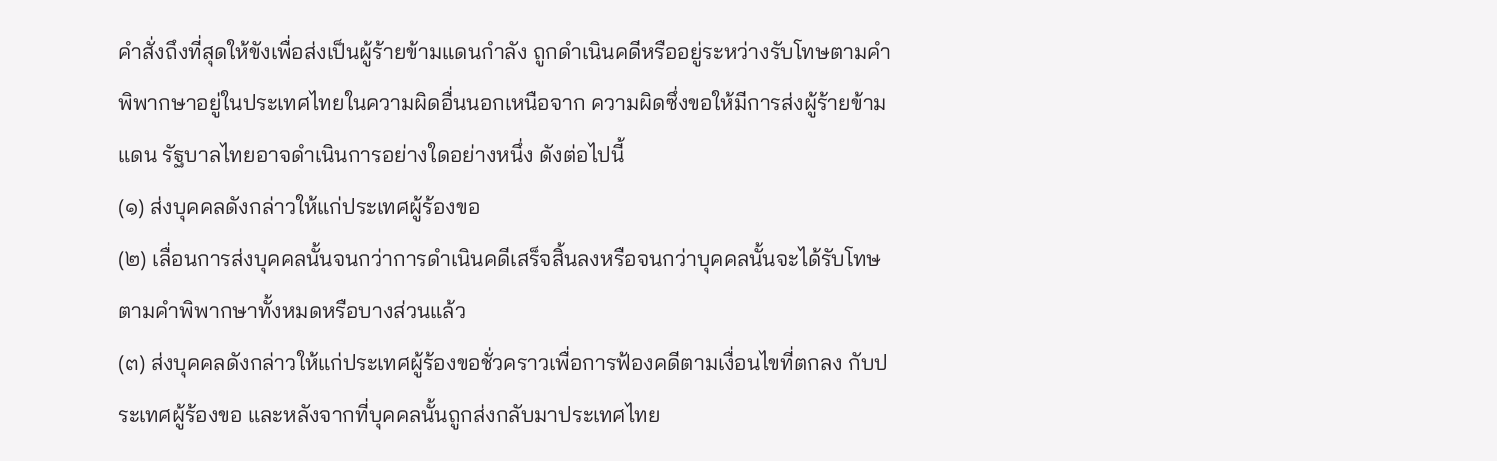คำสั่งถึงที่สุดให้ขังเพื่อส่งเป็นผู้ร้ายข้ามแดนกำลัง ถูกดำเนินคดีหรืออยู่ระหว่างรับโทษตามคำพิพากษาอยู่ในประเทศไทยในความผิดอื่นนอกเหนือจาก ความผิดซึ่งขอให้มีการส่งผู้ร้ายข้ามแดน รัฐบาลไทยอาจดำเนินการอย่างใดอย่างหนึ่ง ดังต่อไปนี้
(๑) ส่งบุคคลดังกล่าวให้แก่ประเทศผู้ร้องขอ
(๒) เลื่อนการส่งบุคคลนั้นจนกว่าการดำเนินคดีเสร็จสิ้นลงหรือจนกว่าบุคคลนั้นจะได้รับโทษ ตามคำพิพากษาทั้งหมดหรือบางส่วนแล้ว
(๓) ส่งบุคคลดังกล่าวให้แก่ประเทศผู้ร้องขอชั่วคราวเพื่อการฟ้องคดีตามเงื่อนไขที่ตกลง กับประเทศผู้ร้องขอ และหลังจากที่บุคคลนั้นถูกส่งกลับมาประเทศไทย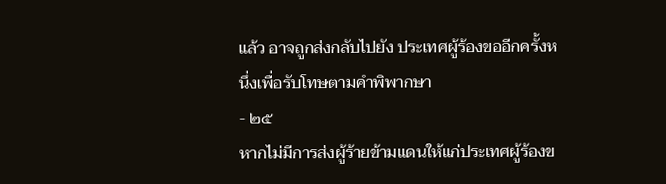แล้ว อาจถูกส่งกลับไปยัง ประเทศผู้ร้องขออีกครั้งหนึ่งเพื่อรับโทษตามคำพิพากษา
- ๒๕
หากไม่มีการส่งผู้ร้ายข้ามแดนให้แก่ประเทศผู้ร้องข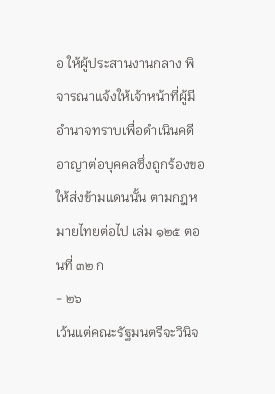อ ให้ผู้ประสานงานกลาง พิจารณาแจ้งให้เจ้าหน้าที่ผู้มีอำนาจทราบเพื่อดำเนินคดีอาญาต่อบุคคลซึ่งถูกร้องขอให้ส่งข้ามแดนนั้น ตามกฎหมายไทยต่อไป เล่ม ๑๒๕ ตอนที่ ๓๒ ก
- ๒๖
เว้นแต่คณะรัฐมนตรีจะวินิจ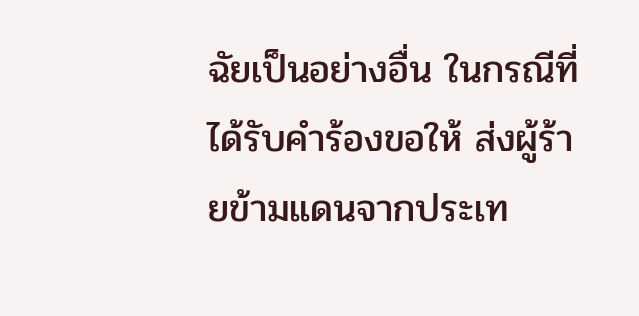ฉัยเป็นอย่างอื่น ในกรณีที่ได้รับคำร้องขอให้ ส่งผู้ร้ายข้ามแดนจากประเท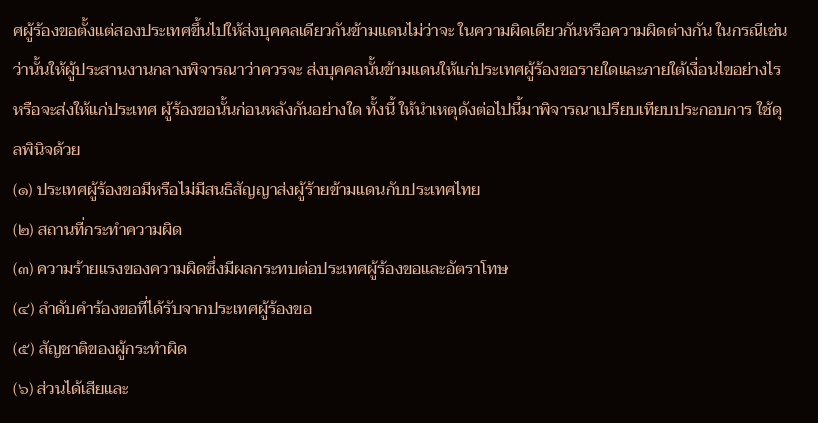ศผู้ร้องขอตั้งแต่สองประเทศขึ้นไปให้ส่งบุคคลเดียวกันข้ามแดนไม่ว่าจะ ในความผิดเดียวกันหรือความผิดต่างกัน ในกรณีเช่นว่านั้นให้ผู้ประสานงานกลางพิจารณาว่าควรจะ ส่งบุคคลนั้นข้ามแดนให้แก่ประเทศผู้ร้องขอรายใดและภายใต้เงื่อนไขอย่างไร หรือจะส่งให้แก่ประเทศ ผู้ร้องขอนั้นก่อนหลังกันอย่างใด ทั้งนี้ ให้นำเหตุดังต่อไปนี้มาพิจารณาเปรียบเทียบประกอบการ ใช้ดุลพินิจด้วย
(๑) ประเทศผู้ร้องขอมีหรือไม่มีสนธิสัญญาส่งผู้ร้ายข้ามแดนกับประเทศไทย
(๒) สถานที่กระทำความผิด
(๓) ความร้ายแรงของความผิดซึ่งมีผลกระทบต่อประเทศผู้ร้องขอและอัตราโทษ
(๔) ลำดับคำร้องขอที่ได้รับจากประเทศผู้ร้องขอ
(๕) สัญชาติของผู้กระทำผิด
(๖) ส่วนได้เสียและ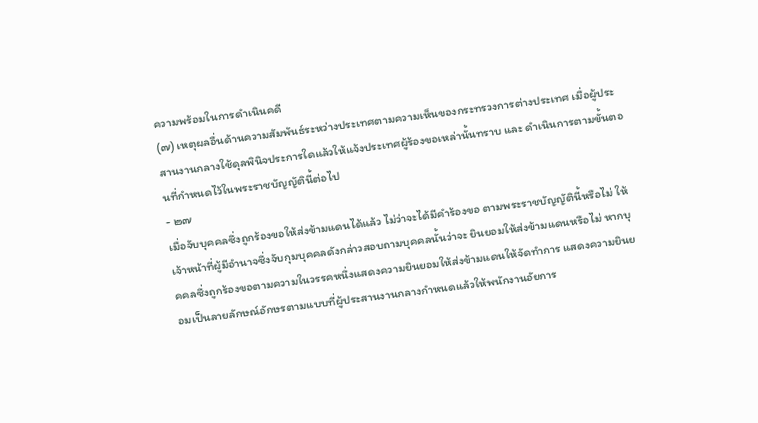ความพร้อมในการดำเนินคดี
(๗) เหตุผลอื่นด้านความสัมพันธ์ระหว่างประเทศตามความเห็นของกระทรวงการต่างประเทศ เมื่อผู้ประสานงานกลางใช้ดุลพินิจประการใดแล้วให้แจ้งประเทศผู้ร้องขอเหล่านั้นทราบ และ ดำเนินการตามขั้นตอนที่กำหนดไว้ในพระราชบัญญัตินี้ต่อไป
- ๒๗
เมื่อจับบุคคลซึ่งถูกร้องขอให้ส่งข้ามแดนได้แล้ว ไม่ว่าจะได้มีคำร้องขอ ตามพระราชบัญญัตินี้หรือไม่ ให้เจ้าหน้าที่ผู้มีอำนาจซึ่งจับกุมบุคคลดังกล่าวสอบถามบุคคลนั้นว่าจะ ยินยอมให้ส่งข้ามแดนหรือไม่ หากบุคคลซึ่งถูกร้องขอตามความในวรรคหนึ่งแสดงความยินยอมให้ส่งข้ามแดนให้จัดทำการ แสดงความยินยอมเป็นลายลักษณ์อักษรตามแบบที่ผู้ประสานงานกลางกำหนดแล้วให้พนักงานอัยการ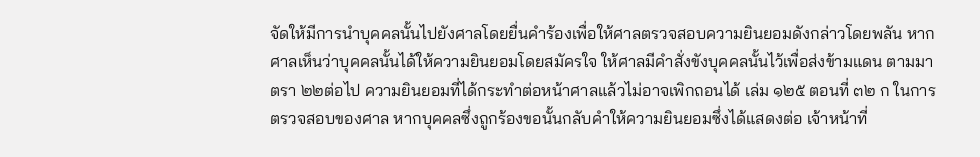จัดให้มีการนำบุคคลนั้นไปยังศาลโดยยื่นคำร้องเพื่อให้ศาลตรวจสอบความยินยอมดังกล่าวโดยพลัน หากศาลเห็นว่าบุคคลนั้นได้ให้ความยินยอมโดยสมัครใจ ให้ศาลมีคำสั่งขังบุคคลนั้นไว้เพื่อส่งข้ามแดน ตามมาตรา ๒๒ต่อไป ความยินยอมที่ได้กระทำต่อหน้าศาลแล้วไม่อาจเพิกถอนได้ เล่ม ๑๒๕ ตอนที่ ๓๒ ก ในการตรวจสอบของศาล หากบุคคลซึ่งถูกร้องขอนั้นกลับคำให้ความยินยอมซึ่งได้แสดงต่อ เจ้าหน้าที่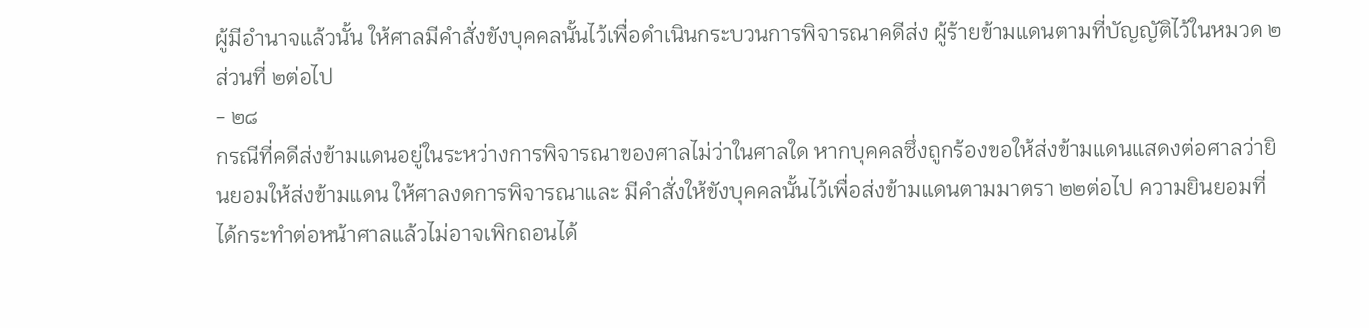ผู้มีอำนาจแล้วนั้น ให้ศาลมีคำสั่งขังบุคคลนั้นไว้เพื่อดำเนินกระบวนการพิจารณาคดีส่ง ผู้ร้ายข้ามแดนตามที่บัญญัติไว้ในหมวด ๒ส่วนที่ ๒ต่อไป
- ๒๘
กรณีที่คดีส่งข้ามแดนอยู่ในระหว่างการพิจารณาของศาลไม่ว่าในศาลใด หากบุคคลซึ่งถูกร้องขอให้ส่งข้ามแดนแสดงต่อศาลว่ายินยอมให้ส่งข้ามแดน ให้ศาลงดการพิจารณาและ มีคำสั่งให้ขังบุคคลนั้นไว้เพื่อส่งข้ามแดนตามมาตรา ๒๒ต่อไป ความยินยอมที่ได้กระทำต่อหน้าศาลแล้วไม่อาจเพิกถอนได้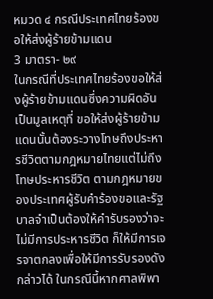หมวด ๔ กรณีประเทศไทยร้องขอให้ส่งผู้ร้ายข้ามแดน
3 มาตรา- ๒๙
ในกรณีที่ประเทศไทยร้องขอให้ส่งผู้ร้ายข้ามแดนซึ่งความผิดอันเป็นมูลเหตุที่ ขอให้ส่งผู้ร้ายข้ามแดนนั้นต้องระวางโทษถึงประหารชีวิตตามกฎหมายไทยแต่ไม่ถึงโทษประหารชีวิต ตามกฎหมายของประเทศผู้รับคำร้องขอและรัฐบาลจำเป็นต้องให้คำรับรองว่าจะไม่มีการประหารชีวิต ก็ให้มีการเจรจาตกลงเพื่อให้มีการรับรองดังกล่าวได้ ในกรณีนี้หากศาลพิพา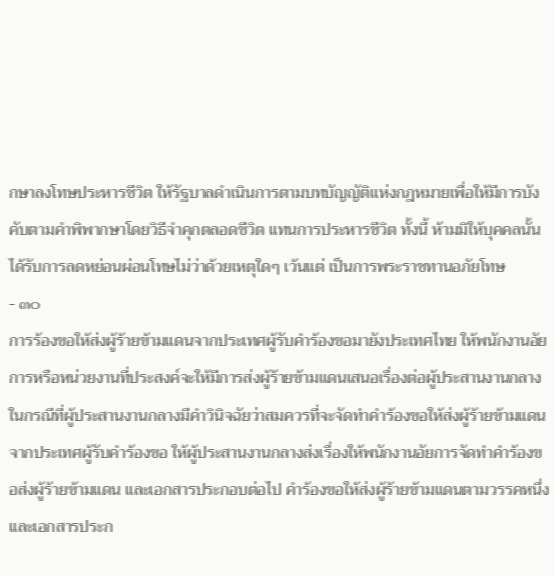กษาลงโทษประหารชีวิต ให้รัฐบาลดำเนินการตามบทบัญญัติแห่งกฎหมายเพื่อให้มีการบังคับตามคำพิพากษาโดยวิธีจำคุกตลอดชีวิต แทนการประหารชีวิต ทั้งนี้ ห้ามมิให้บุคคลนั้นได้รับการลดหย่อนผ่อนโทษไม่ว่าด้วยเหตุใดๆ เว้นแต่ เป็นการพระราชทานอภัยโทษ
- ๓๐
การร้องขอให้ส่งผู้ร้ายข้ามแดนจากประเทศผู้รับคำร้องขอมายังประเทศไทย ให้พนักงานอัยการหรือหน่วยงานที่ประสงค์จะให้มีการส่งผู้ร้ายข้ามแดนเสนอเรื่องต่อผู้ประสานงานกลาง ในกรณีที่ผู้ประสานงานกลางมีคำวินิจฉัยว่าสมควรที่จะจัดทำคำร้องขอให้ส่งผู้ร้ายข้ามแดน จากประเทศผู้รับคำร้องขอ ให้ผู้ประสานงานกลางส่งเรื่องให้พนักงานอัยการจัดทำคำร้องขอส่งผู้ร้ายข้ามแดน และเอกสารประกอบต่อไป คำร้องขอให้ส่งผู้ร้ายข้ามแดนตามวรรคหนึ่งและเอกสารประก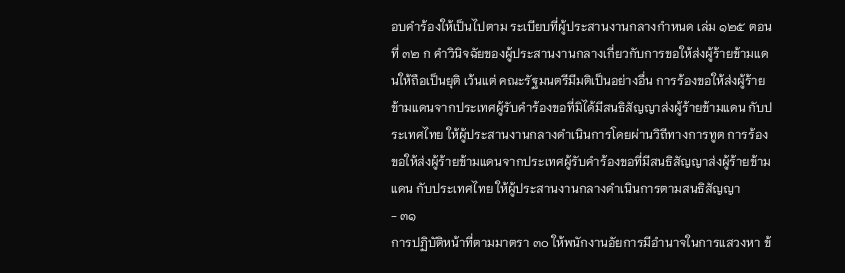อบคำร้องให้เป็นไปตาม ระเบียบที่ผู้ประสานงานกลางกำหนด เล่ม ๑๒๕ ตอนที่ ๓๒ ก คำวินิจฉัยของผู้ประสานงานกลางเกี่ยวกับการขอให้ส่งผู้ร้ายข้ามแดนให้ถือเป็นยุติ เว้นแต่ คณะรัฐมนตรีมีมติเป็นอย่างอื่น การร้องขอให้ส่งผู้ร้ายข้ามแดนจากประเทศผู้รับคำร้องขอที่มิได้มีสนธิสัญญาส่งผู้ร้ายข้ามแดน กับประเทศไทย ให้ผู้ประสานงานกลางดำเนินการโดยผ่านวิถีทางการทูต การร้องขอให้ส่งผู้ร้ายข้ามแดนจากประเทศผู้รับคำร้องขอที่มีสนธิสัญญาส่งผู้ร้ายข้ามแดน กับประเทศไทย ให้ผู้ประสานงานกลางดำเนินการตามสนธิสัญญา
- ๓๑
การปฏิบัติหน้าที่ตามมาตรา ๓๐ ให้พนักงานอัยการมีอำนาจในการแสวงหา ข้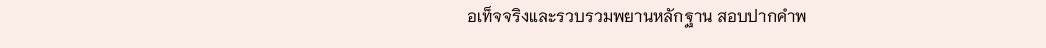อเท็จจริงและรวบรวมพยานหลักฐาน สอบปากคำพ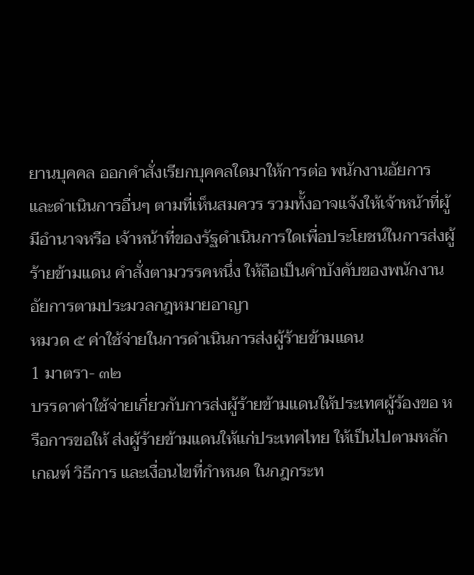ยานบุคคล ออกคำสั่งเรียกบุคคลใดมาให้การต่อ พนักงานอัยการ และดำเนินการอื่นๆ ตามที่เห็นสมควร รวมทั้งอาจแจ้งให้เจ้าหน้าที่ผู้มีอำนาจหรือ เจ้าหน้าที่ของรัฐดำเนินการใดเพื่อประโยชน์ในการส่งผู้ร้ายข้ามแดน คำสั่งตามวรรคหนึ่ง ให้ถือเป็นคำบังคับของพนักงานอัยการตามประมวลกฎหมายอาญา
หมวด ๕ ค่าใช้จ่ายในการดำเนินการส่งผู้ร้ายข้ามแดน
1 มาตรา- ๓๒
บรรดาค่าใช้จ่ายเกี่ยวกับการส่งผู้ร้ายข้ามแดนให้ประเทศผู้ร้องขอ หรือการขอให้ ส่งผู้ร้ายข้ามแดนให้แก่ประเทศไทย ให้เป็นไปตามหลักเกณฑ์ วิธีการ และเงื่อนไขที่กำหนด ในกฎกระท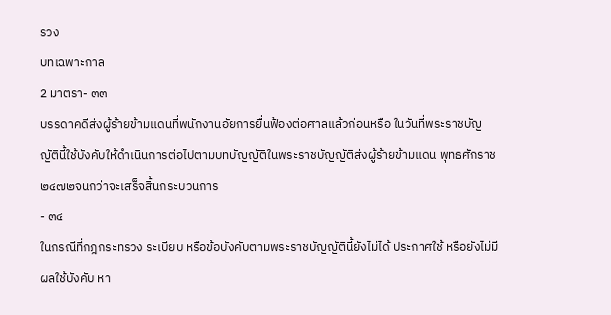รวง
บทเฉพาะกาล
2 มาตรา- ๓๓
บรรดาคดีส่งผู้ร้ายข้ามแดนที่พนักงานอัยการยื่นฟ้องต่อศาลแล้วก่อนหรือ ในวันที่พระราชบัญญัตินี้ใช้บังคับให้ดำเนินการต่อไปตามบทบัญญัติในพระราชบัญญัติส่งผู้ร้ายข้ามแดน พุทธศักราช ๒๔๗๒จนกว่าจะเสร็จสิ้นกระบวนการ
- ๓๔
ในกรณีที่กฎกระทรวง ระเบียบ หรือข้อบังคับตามพระราชบัญญัตินี้ยังไม่ได้ ประกาศใช้ หรือยังไม่มีผลใช้บังคับ หา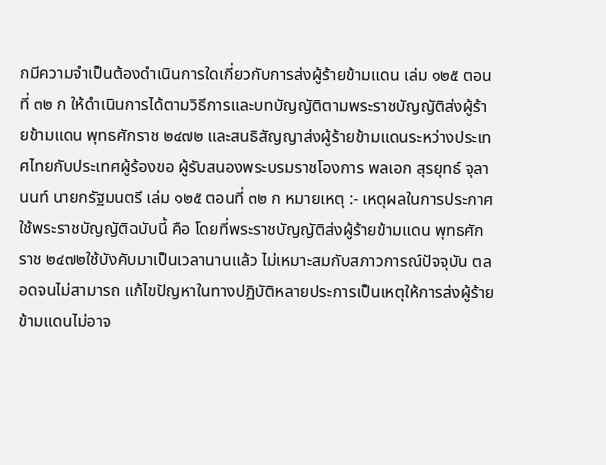กมีความจำเป็นต้องดำเนินการใดเกี่ยวกับการส่งผู้ร้ายข้ามแดน เล่ม ๑๒๕ ตอนที่ ๓๒ ก ให้ดำเนินการได้ตามวิธีการและบทบัญญัติตามพระราชบัญญัติส่งผู้ร้ายข้ามแดน พุทธศักราช ๒๔๗๒ และสนธิสัญญาส่งผู้ร้ายข้ามแดนระหว่างประเทศไทยกับประเทศผู้ร้องขอ ผู้รับสนองพระบรมราชโองการ พลเอก สุรยุทธ์ จุลานนท์ นายกรัฐมนตรี เล่ม ๑๒๕ ตอนที่ ๓๒ ก หมายเหตุ :- เหตุผลในการประกาศใช้พระราชบัญญัติฉบับนี้ คือ โดยที่พระราชบัญญัติส่งผู้ร้ายข้ามแดน พุทธศักราช ๒๔๗๒ใช้บังคับมาเป็นเวลานานแล้ว ไม่เหมาะสมกับสภาวการณ์ปัจจุบัน ตลอดจนไม่สามารถ แก้ไขปัญหาในทางปฏิบัติหลายประการเป็นเหตุให้การส่งผู้ร้ายข้ามแดนไม่อาจ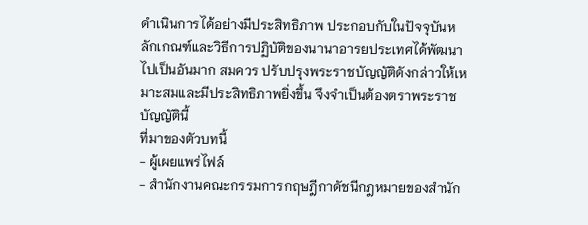ดำเนินการได้อย่างมีประสิทธิภาพ ประกอบกับในปัจจุบันหลักเกณฑ์และวิธีการปฏิบัติของนานาอารยประเทศได้พัฒนาไปเป็นอันมาก สมควร ปรับปรุงพระราชบัญญัติดังกล่าวให้เหมาะสมและมีประสิทธิภาพยิ่งขึ้น จึงจำเป็นต้องตราพระราชบัญญัตินี้
ที่มาของตัวบทนี้
- ผู้เผยแพร่ไฟล์
- สำนักงานคณะกรรมการกฤษฎีกาดัชนีกฎหมายของสำนัก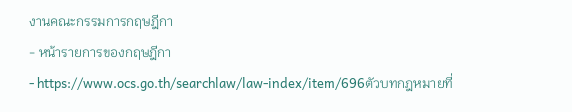งานคณะกรรมการกฤษฎีกา
- หน้ารายการของกฤษฎีกา
- https://www.ocs.go.th/searchlaw/law-index/item/696ตัวบทกฎหมายที่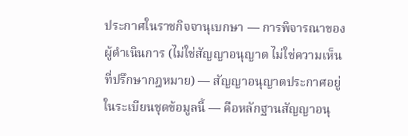ประกาศในราชกิจจานุเบกษา — การพิจารณาของผู้ดำเนินการ (ไม่ใช่สัญญาอนุญาต ไม่ใช่ความเห็นที่ปรึกษากฎหมาย) — สัญญาอนุญาตประกาศอยู่ในระเบียนชุดข้อมูลนี้ — คือหลักฐานสัญญาอนุ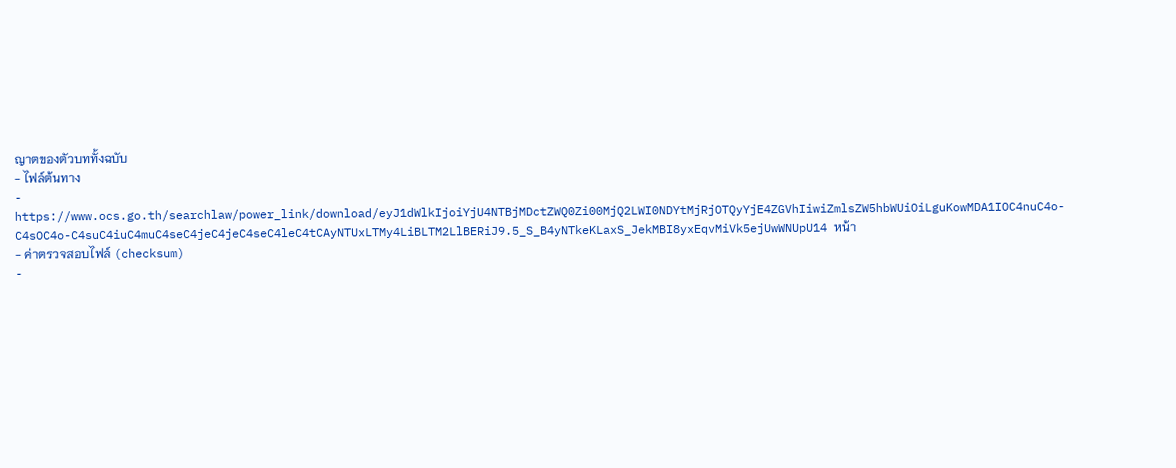ญาตของตัวบททั้งฉบับ
- ไฟล์ต้นทาง
- https://www.ocs.go.th/searchlaw/power_link/download/eyJ1dWlkIjoiYjU4NTBjMDctZWQ0Zi00MjQ2LWI0NDYtMjRjOTQyYjE4ZGVhIiwiZmlsZW5hbWUiOiLguKowMDA1IOC4nuC4o-C4sOC4o-C4suC4iuC4muC4seC4jeC4jeC4seC4leC4tCAyNTUxLTMy4LiBLTM2LlBERiJ9.5_S_B4yNTkeKLaxS_JekMBI8yxEqvMiVk5ejUwWNUpU14 หน้า
- ค่าตรวจสอบไฟล์ (checksum)
-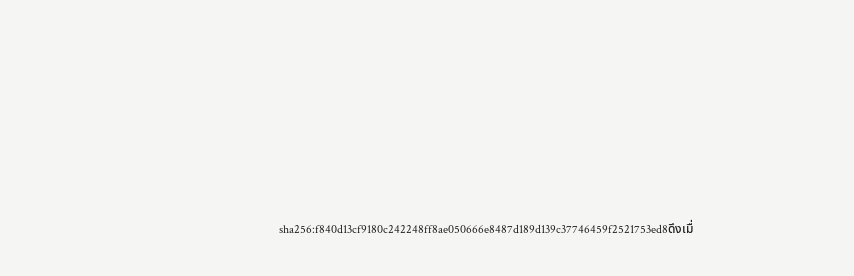sha256:f840d13cf9180c242248ff8ae050666e8487d189d139c37746459f2521753ed8ดึงเมื่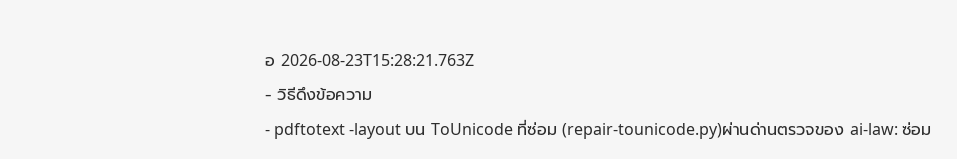อ 2026-08-23T15:28:21.763Z
- วิธีดึงข้อความ
- pdftotext -layout บน ToUnicode ที่ซ่อม (repair-tounicode.py)ผ่านด่านตรวจของ ai-law: ซ่อม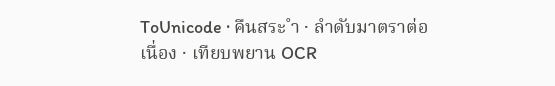ToUnicode · คืนสระ ำ · ลำดับมาตราต่อเนื่อง · เทียบพยาน OCR